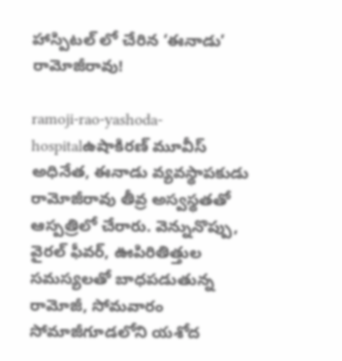హాస్పిటల్ లో చేరిన ‘ఈనాడు’ రామోజీరావు!

ramoji-rao-yashoda-hospitalఉషాకిరణ్ మూవీస్ అధినేత, ఈనాడు వ్యవస్థాపకుడు రామోజీరావు తీవ్ర అస్వ‌స్థ‌తతో ఆస్ప‌త్రిలో చేరారు. వెన్నునొప్పు, వైర‌ల్ ఫీవ‌ర్‌, ఊపిరితిత్తుల స‌మ‌స్య‌లతో బాధ‌ప‌డుతున్న రామోజీ, సోమ‌వారం సోమాజీగూడ‌లోని య‌శోద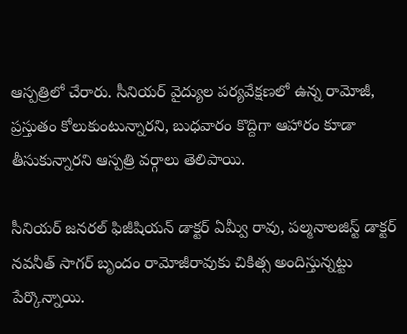ఆస్ప‌త్రిలో చేరారు. సీనియ‌ర్ వైద్యుల ప‌ర్య‌వేక్ష‌ణ‌లో ఉన్న రామోజీ, ప్ర‌స్తుతం కోలుకుంటున్నార‌ని, బుధ‌వారం కొద్దిగా ఆహారం కూడా తీసుకున్నార‌ని ఆస్ప‌త్రి వ‌ర్గాలు తెలిపాయి.

సీనియ‌ర్ జనరల్ ఫిజీషియ‌న్ డాక్ట‌ర్ ఏమ్వీ రావు, ప‌ల్మ‌నాల‌జిస్ట్ డాక్ట‌ర్ న‌వనీత్‌ సాగ‌ర్ బృందం రామోజీరావుకు చికిత్స అందిస్తున్న‌ట్టు పేర్కొన్నాయి.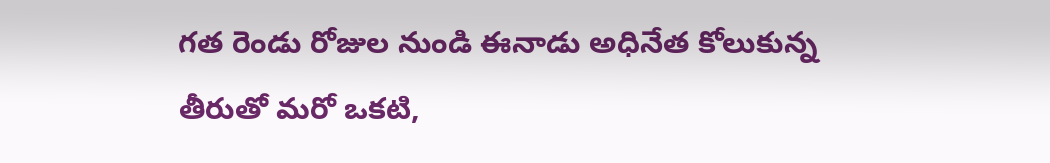గత రెండు రోజుల నుండి ఈనాడు అధినేత కోలుకున్న తీరుతో మరో ఒకటి,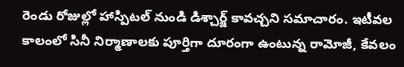రెండు రోజుల్లో హాస్పిటల్ నుండి డిశ్చార్జ్ కావచ్చని సమాచారం. ఇటీవల కాలంలో సినీ నిర్మాణాలకు పూర్తిగా దూరంగా ఉంటున్న రామోజీ, కేవలం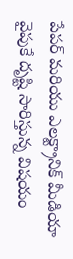పేపర్ మరియు ఎలక్ట్రానిక్ మీడియా వైపుకే దృష్టి సారిస్తున్న విషయం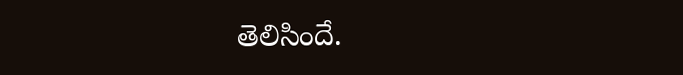తెలిసిందే.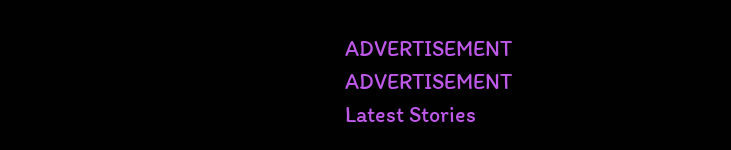ADVERTISEMENT
ADVERTISEMENT
Latest Stories